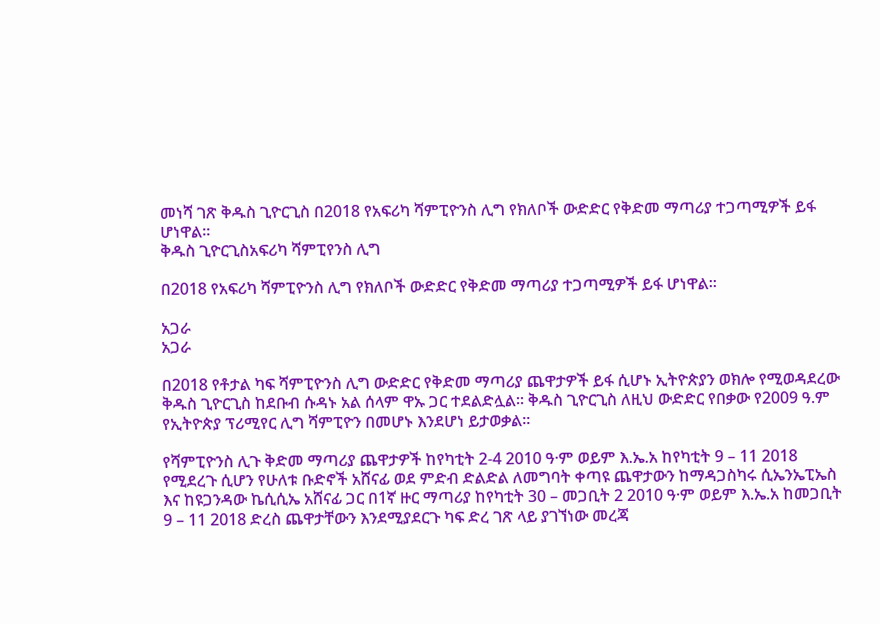መነሻ ገጽ ቅዱስ ጊዮርጊስ በ2018 የአፍሪካ ሻምፒዮንስ ሊግ የክለቦች ውድድር የቅድመ ማጣሪያ ተጋጣሚዎች ይፋ ሆነዋል።
ቅዱስ ጊዮርጊስአፍሪካ ሻምፒየንስ ሊግ

በ2018 የአፍሪካ ሻምፒዮንስ ሊግ የክለቦች ውድድር የቅድመ ማጣሪያ ተጋጣሚዎች ይፋ ሆነዋል።

አጋራ
አጋራ

በ2018 የቶታል ካፍ ሻምፒዮንስ ሊግ ውድድር የቅድመ ማጣሪያ ጨዋታዎች ይፋ ሲሆኑ ኢትዮጵያን ወክሎ የሚወዳደረው ቅዱስ ጊዮርጊስ ከደቡብ ሱዳኑ አል ሰላም ዋኡ ጋር ተደልድሏል። ቅዱስ ጊዮርጊስ ለዚህ ውድድር የበቃው የ2009 ዓ.ም የኢትዮጵያ ፕሪሚየር ሊግ ሻምፒዮን በመሆኑ እንደሆነ ይታወቃል።

የሻምፒዮንስ ሊጉ ቅድመ ማጣሪያ ጨዋታዎች ከየካቲት 2-4 2010 ዓ·ም ወይም እ.ኤ.አ ከየካቲት 9 – 11 2018 የሚደረጉ ሲሆን የሁለቱ ቡድኖች አሸናፊ ወደ ምድብ ድልድል ለመግባት ቀጣዩ ጨዋታውን ከማዳጋስካሩ ሲኤንኤፒኤስ እና ከዩጋንዳው ኬሲሲኤ አሸናፊ ጋር በ1ኛ ዙር ማጣሪያ ከየካቲት 30 – መጋቢት 2 2010 ዓ·ም ወይም እ.ኤ.አ ከመጋቢት 9 – 11 2018 ድረስ ጨዋታቸውን እንደሚያደርጉ ካፍ ድረ ገጽ ላይ ያገኘነው መረጃ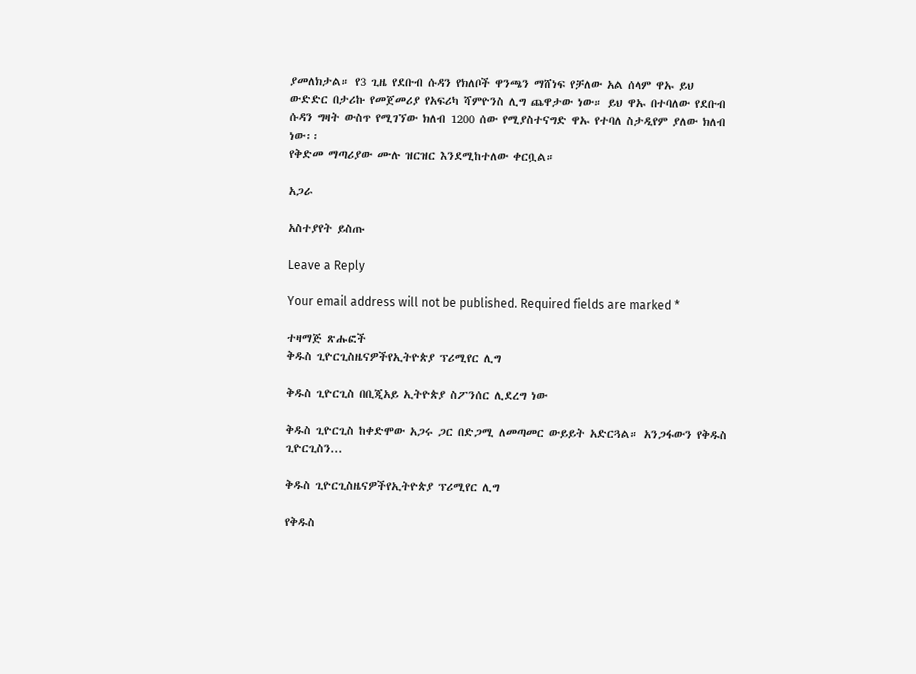ያመለክታል። የ3 ጊዜ የደቡብ ሱዳን የክለቦች ዋንጫን ማሸነፍ የቻለው አል ሰላም ዋኡ ይህ ውድድር በታሪኩ የመጀመሪያ የአፍሪካ ሻምዮንስ ሊግ ጨዋታው ነው። ይህ ዋኡ በተባለው የደቡብ ሱዳን ግዛት ውስጥ የሚገኘው ክለብ 1200 ሰው የሚያስተናግድ ዋኡ የተባለ ስታዲየም ያለው ክለብ ነው፡፡
የቅድመ ማጣሪያው ሙሉ ዝርዝር እንደሚከተለው ቀርቧል።

አጋራ

አስተያየት ይስጡ

Leave a Reply

Your email address will not be published. Required fields are marked *

ተዛማጅ ጽሑፎች
ቅዱስ ጊዮርጊስዜናዎችየኢትዮጵያ ፕሪሚየር ሊግ

ቅዱስ ጊዮርጊስ በቢጂአይ ኢትዮጵያ ስፖንሰር ሊደረግ ነው

ቅዱስ ጊዮርጊስ ከቀድሞው አጋሩ ጋር በድጋሚ ለመጣመር ውይይት አድርጓል። አንጋፋውን የቅዱስ ጊዮርጊስን...

ቅዱስ ጊዮርጊስዜናዎችየኢትዮጵያ ፕሪሚየር ሊግ

የቅዱስ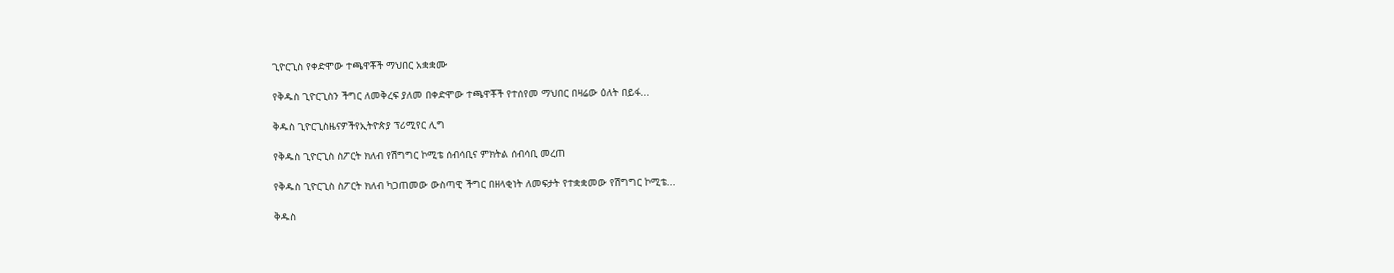ጊዮርጊስ የቀድሞው ተጫዋቾች ማህበር አቋቋሙ

የቅዱስ ጊዮርጊስን ችግር ለመቅረፍ ያለመ በቀድሞው ተጫዋቾች የተሰየመ ማህበር በዛሬው ዕለት በይፋ...

ቅዱስ ጊዮርጊስዜናዎችየኢትዮጵያ ፕሪሚየር ሊግ

የቅዱስ ጊዮርጊስ ስፖርት ክለብ የሽግግር ኮሚቴ ሰብሳቢና ምክትል ሰብሳቢ መረጠ

የቅዱስ ጊዮርጊስ ስፖርት ክለብ ካጋጠመው ውስጣዊ ችግር በዘላቂነት ለመፍታት የተቋቋመው የሽግግር ኮሚቴ...

ቅዱስ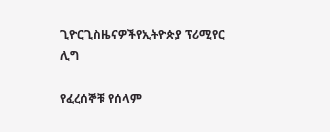ጊዮርጊስዜናዎችየኢትዮጵያ ፕሪሚየር ሊግ

የፈረሰኞቹ የሰላም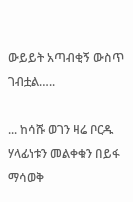ውይይት አጣብቂኝ ውስጥ ገብቷል…..

... ከሳሹ ወገን ዛሬ ቦርዱ ሃላፊነቱን መልቀቁን በይፋ ማሳወቅ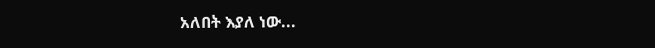አለበት እያለ ነው...